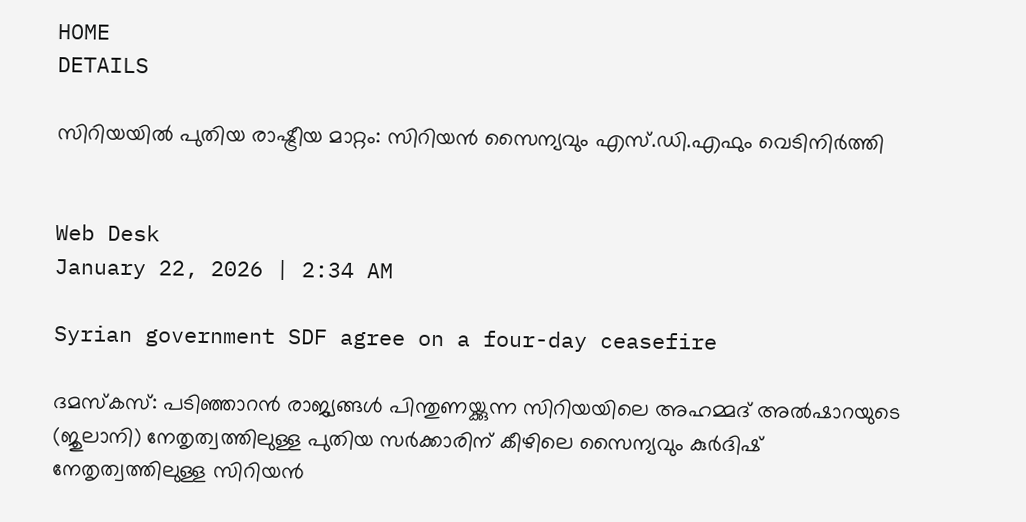HOME
DETAILS

സിറിയയില്‍ പുതിയ രാഷ്ട്രീയ മാറ്റം: സിറിയന്‍ സൈന്യവും എസ്.ഡി.എഫും വെടിനിര്‍ത്തി


Web Desk
January 22, 2026 | 2:34 AM

Syrian government SDF agree on a four-day ceasefire

ദമസ്‌കസ്: പടിഞ്ഞാറന്‍ രാജ്യങ്ങള്‍ പിന്തുണയ്ക്കുന്ന സിറിയയിലെ അഹമ്മദ് അല്‍ഷാറയുടെ (ജുലാനി) നേതൃത്വത്തിലുള്ള പുതിയ സര്‍ക്കാരിന് കീഴിലെ സൈന്യവും കുര്‍ദിഷ് നേതൃത്വത്തിലുള്ള സിറിയന്‍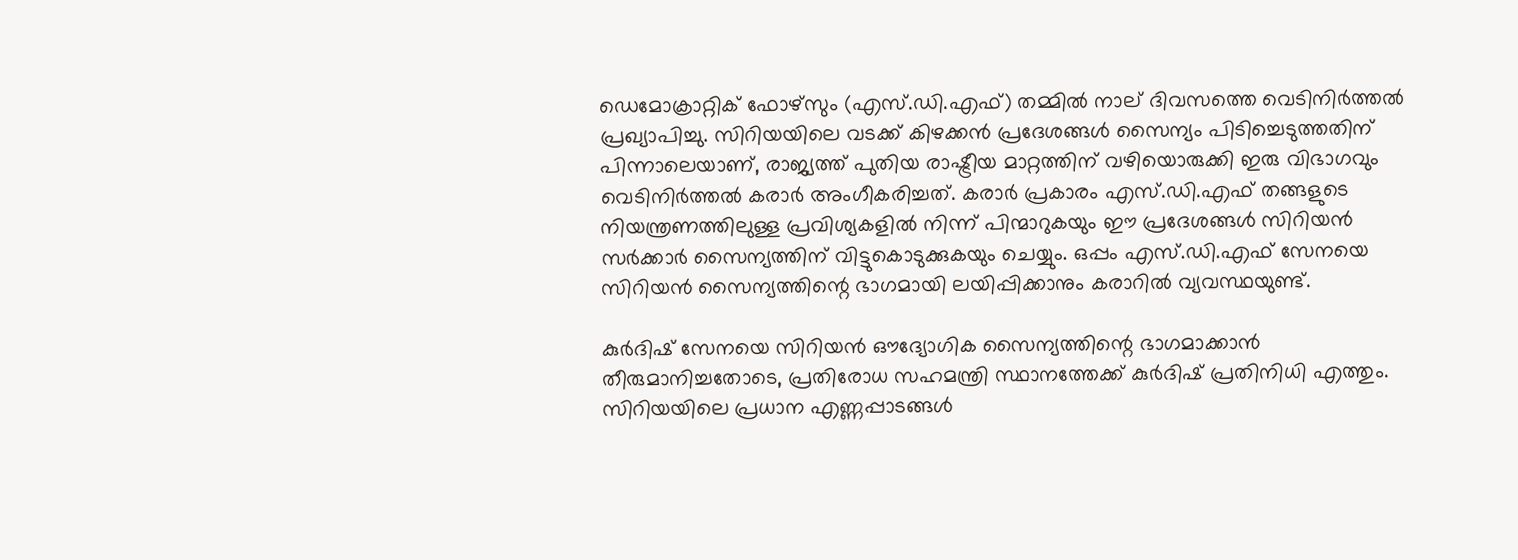ഡെമോക്രാറ്റിക് ഫോഴ്‌സും (എസ്.ഡി.എഫ്) തമ്മില്‍ നാല് ദിവസത്തെ വെടിനിര്‍ത്തല്‍ പ്രഖ്യാപിച്ചു. സിറിയയിലെ വടക്ക് കിഴക്കന്‍ പ്രദേശങ്ങള്‍ സൈന്യം പിടിച്ചെടുത്തതിന് പിന്നാലെയാണ്, രാജ്യത്ത് പുതിയ രാഷ്ട്രീയ മാറ്റത്തിന് വഴിയൊരുക്കി ഇരു വിഭാഗവും വെടിനിര്‍ത്തല്‍ കരാര്‍ അംഗീകരിച്ചത്. കരാര്‍ പ്രകാരം എസ്.ഡി.എഫ് തങ്ങളുടെ നിയന്ത്രണത്തിലുള്ള പ്രവിശ്യകളില്‍ നിന്ന് പിന്മാറുകയും ഈ പ്രദേശങ്ങള്‍ സിറിയന്‍ സര്‍ക്കാര്‍ സൈന്യത്തിന് വിട്ടുകൊടുക്കുകയും ചെയ്യും. ഒപ്പം എസ്.ഡി.എഫ് സേനയെ സിറിയന്‍ സൈന്യത്തിന്റെ ഭാഗമായി ലയിപ്പിക്കാനും കരാറില്‍ വ്യവസ്ഥയുണ്ട്.

കുര്‍ദിഷ് സേനയെ സിറിയന്‍ ഔദ്യോഗിക സൈന്യത്തിന്റെ ഭാഗമാക്കാന്‍ തീരുമാനിച്ചതോടെ, പ്രതിരോധ സഹമന്ത്രി സ്ഥാനത്തേക്ക് കുര്‍ദിഷ് പ്രതിനിധി എത്തും. സിറിയയിലെ പ്രധാന എണ്ണപ്പാടങ്ങള്‍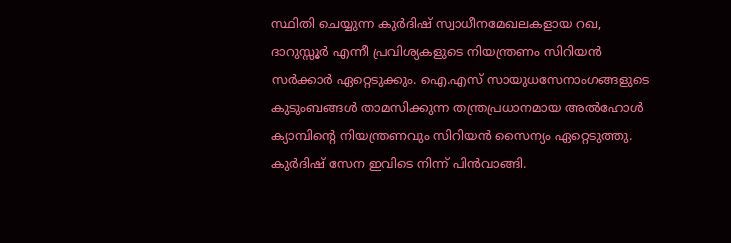സ്ഥിതി ചെയ്യുന്ന കുര്‍ദിഷ് സ്വാധീനമേഖലകളായ റഖ, ദാറുസ്സൂര്‍ എന്നീ പ്രവിശ്യകളുടെ നിയന്ത്രണം സിറിയന്‍ സര്‍ക്കാര്‍ ഏറ്റെടുക്കും. ഐ.എസ് സായുധസേനാംഗങ്ങളുടെ കുടുംബങ്ങള്‍ താമസിക്കുന്ന തന്ത്രപ്രധാനമായ അല്‍ഹോള്‍ ക്യാമ്പിന്റെ നിയന്ത്രണവും സിറിയന്‍ സൈന്യം ഏറ്റെടുത്തു. കുര്‍ദിഷ് സേന ഇവിടെ നിന്ന് പിന്‍വാങ്ങി.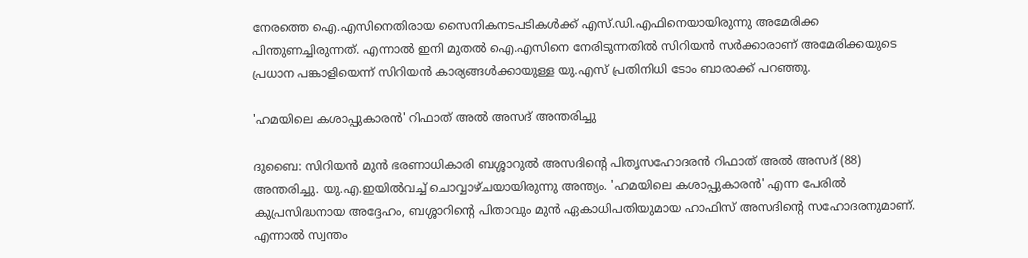നേരത്തെ ഐ.എസിനെതിരായ സൈനികനടപടികള്‍ക്ക് എസ്.ഡി.എഫിനെയായിരുന്നു അമേരിക്ക പിന്തുണച്ചിരുന്നത്. എന്നാല്‍ ഇനി മുതല്‍ ഐ.എസിനെ നേരിടുന്നതില്‍ സിറിയന്‍ സര്‍ക്കാരാണ് അമേരിക്കയുടെ പ്രധാന പങ്കാളിയെന്ന് സിറിയന്‍ കാര്യങ്ങള്‍ക്കായുള്ള യു.എസ് പ്രതിനിധി ടോം ബാരാക്ക് പറഞ്ഞു.

'ഹമയിലെ കശാപ്പുകാരന്‍' റിഫാത് അല്‍ അസദ് അന്തരിച്ചു

ദുബൈ: സിറിയന്‍ മുന്‍ ഭരണാധികാരി ബശ്ശാറുല്‍ അസദിന്റെ പിതൃസഹോദരന്‍ റിഫാത് അല്‍ അസദ് (88) അന്തരിച്ചു. യു.എ.ഇയില്‍വച്ച് ചൊവ്വാഴ്ചയായിരുന്നു അന്ത്യം. 'ഹമയിലെ കശാപ്പുകാരന്‍' എന്ന പേരില്‍ കുപ്രസിദ്ധനായ അദ്ദേഹം, ബശ്ശാറിന്റെ പിതാവും മുന്‍ ഏകാധിപതിയുമായ ഹാഫിസ് അസദിന്റെ സഹോദരനുമാണ്. എന്നാല്‍ സ്വന്തം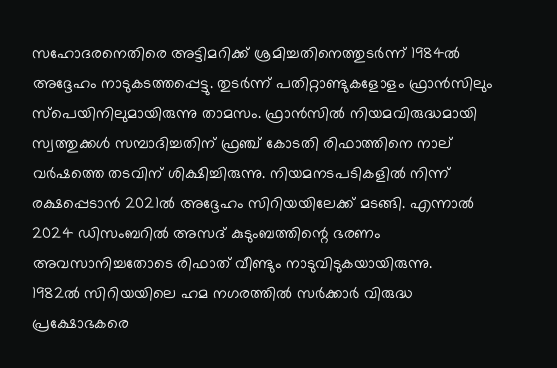സഹോദരനെതിരെ അട്ടിമറിക്ക് ശ്രമിച്ചതിനെത്തുടര്‍ന്ന് 1984ല്‍ അദ്ദേഹം നാടുകടത്തപ്പെട്ടു. തുടര്‍ന്ന് പതിറ്റാണ്ടുകളോളം ഫ്രാന്‍സിലും സ്‌പെയിനിലുമായിരുന്നു താമസം. ഫ്രാന്‍സില്‍ നിയമവിരുദ്ധമായി സ്വത്തുക്കള്‍ സമ്പാദിച്ചതിന് ഫ്രഞ്ച് കോടതി രിഫാത്തിനെ നാല് വര്‍ഷത്തെ തടവിന് ശിക്ഷിച്ചിരുന്നു. നിയമനടപടികളില്‍ നിന്ന് രക്ഷപ്പെടാന്‍ 2021ല്‍ അദ്ദേഹം സിറിയയിലേക്ക് മടങ്ങി. എന്നാല്‍ 2024 ഡിസംബറില്‍ അസദ് കുടുംബത്തിന്റെ ഭരണം അവസാനിച്ചതോടെ രിഫാത് വീണ്ടും നാടുവിടുകയായിരുന്നു.
1982ല്‍ സിറിയയിലെ ഹമ നഗരത്തില്‍ സര്‍ക്കാര്‍ വിരുദ്ധ പ്രക്ഷോഭകരെ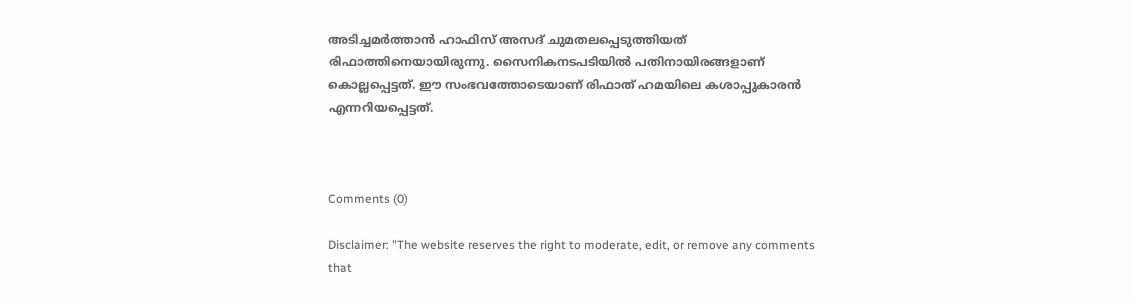അടിച്ചമര്‍ത്താന്‍ ഹാഫിസ് അസദ് ചുമതലപ്പെടുത്തിയത് രിഫാത്തിനെയായിരുന്നു. സൈനികനടപടിയില്‍ പതിനായിരങ്ങളാണ് കൊല്ലപ്പെട്ടത്. ഈ സംഭവത്തോടെയാണ് രിഫാത് ഹമയിലെ കശാപ്പുകാരന്‍ എന്നറിയപ്പെട്ടത്.



Comments (0)

Disclaimer: "The website reserves the right to moderate, edit, or remove any comments that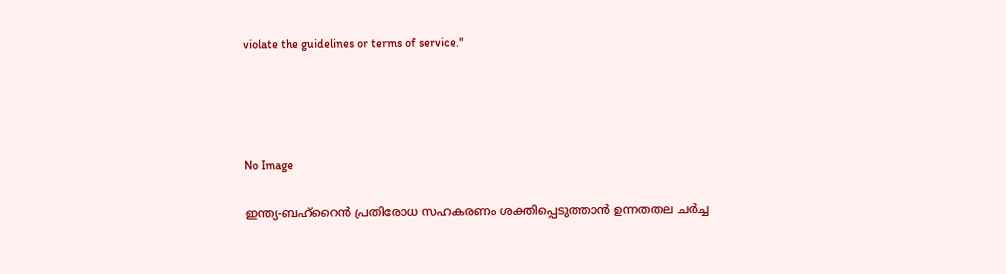violate the guidelines or terms of service."




No Image

ഇന്ത്യ-ബഹ്‌റൈന്‍ പ്രതിരോധ സഹകരണം ശക്തിപ്പെടുത്താന്‍ ഉന്നതതല ചര്‍ച്ച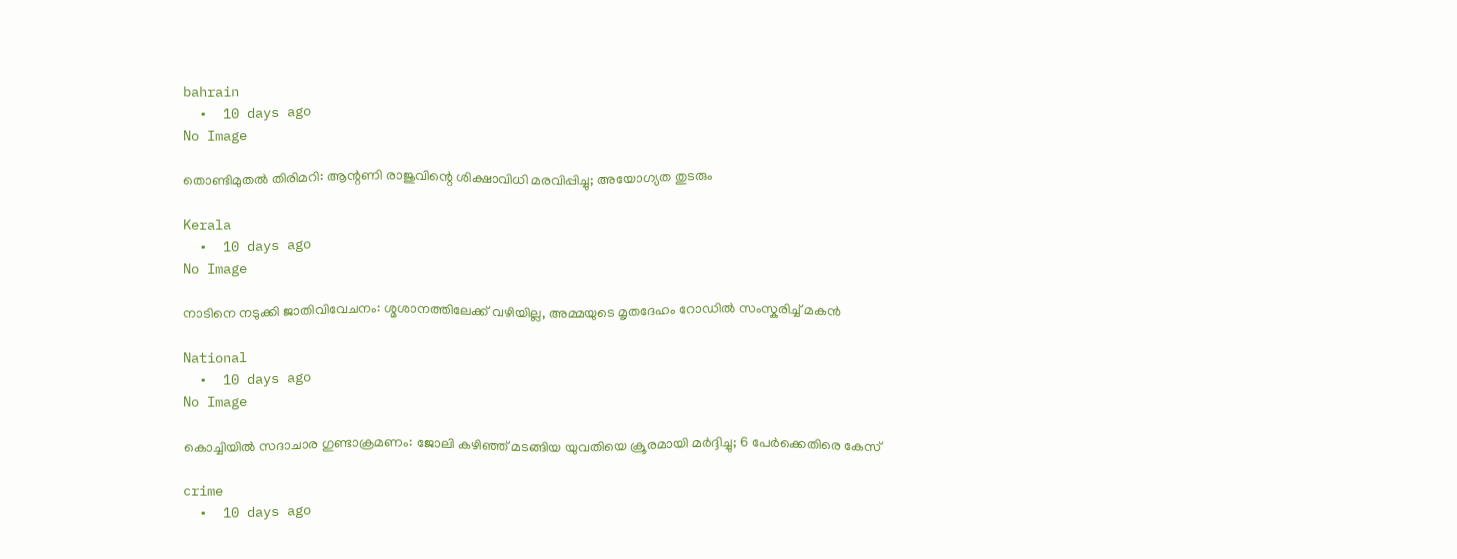bahrain
  •  10 days ago
No Image

തൊണ്ടിമുതൽ തിരിമറി: ആന്റണി രാജുവിന്റെ ശിക്ഷാവിധി മരവിപ്പിച്ചു; അയോഗ്യത തുടരും

Kerala
  •  10 days ago
No Image

നാടിനെ നടുക്കി ജാതിവിവേചനം: ശ്മശാനത്തിലേക്ക് വഴിയില്ല, അമ്മയുടെ മൃതദേഹം റോഡിൽ സംസ്കരിച്ച് മകൻ

National
  •  10 days ago
No Image

കൊച്ചിയിൽ സദാചാര ഗുണ്ടാക്രമണം: ജോലി കഴിഞ്ഞ് മടങ്ങിയ യുവതിയെ ക്രൂരമായി മർദ്ദിച്ചു; 6 പേർക്കെതിരെ കേസ്

crime
  •  10 days ago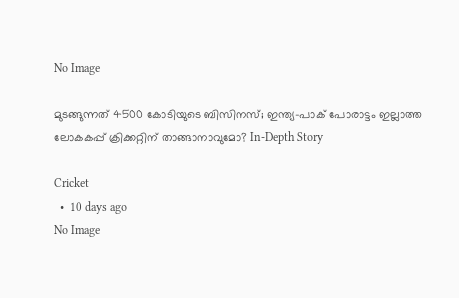No Image

മുടങ്ങുന്നത് 4500 കോടിയുടെ ബിസിനസ്; ഇന്ത്യ-പാക് പോരാട്ടം ഇല്ലാത്ത ലോകകപ്പ് ക്രിക്കറ്റിന് താങ്ങാനാവുമോ? In-Depth Story

Cricket
  •  10 days ago
No Image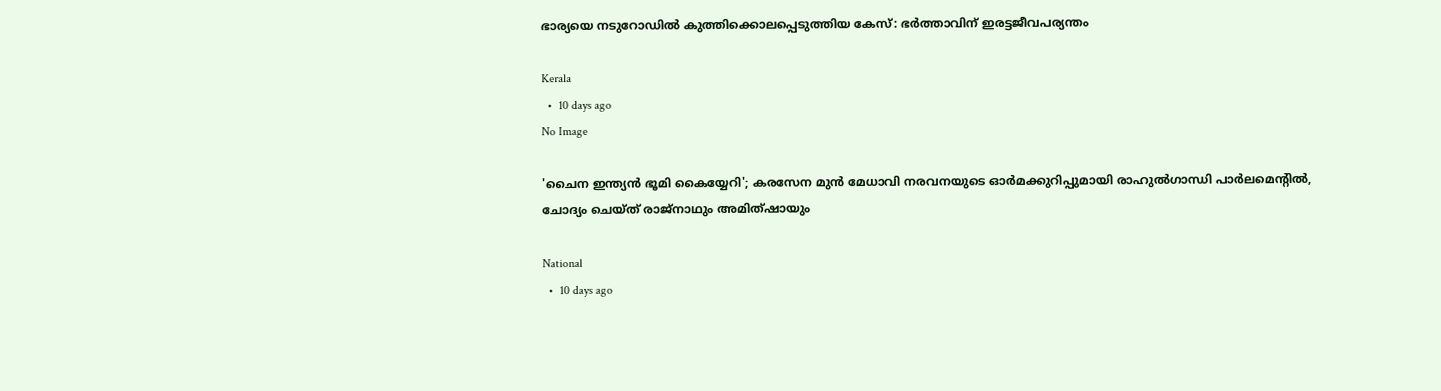ഭാര്യയെ നടുറോഡില്‍ കുത്തിക്കൊലപ്പെടുത്തിയ കേസ്: ഭര്‍ത്താവിന് ഇരട്ടജീവപര്യന്തം

Kerala
  •  10 days ago
No Image

'ചൈന ഇന്ത്യന്‍ ഭൂമി കൈയ്യേറി'; കരസേന മുന്‍ മേധാവി നരവനയുടെ ഓര്‍മക്കുറിപ്പുമായി രാഹുല്‍ഗാന്ധി പാര്‍ലമെന്റില്‍, ചോദ്യം ചെയ്ത് രാജ്‌നാഥും അമിത്ഷായും

National
  •  10 days ago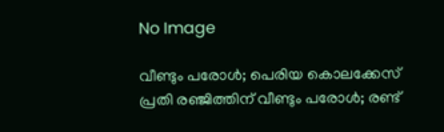No Image

വീണ്ടും പരോള്‍; പെരിയ കൊലക്കേസ് പ്രതി രഞ്ജിത്തിന് വീണ്ടും പരോള്‍; രണ്ട്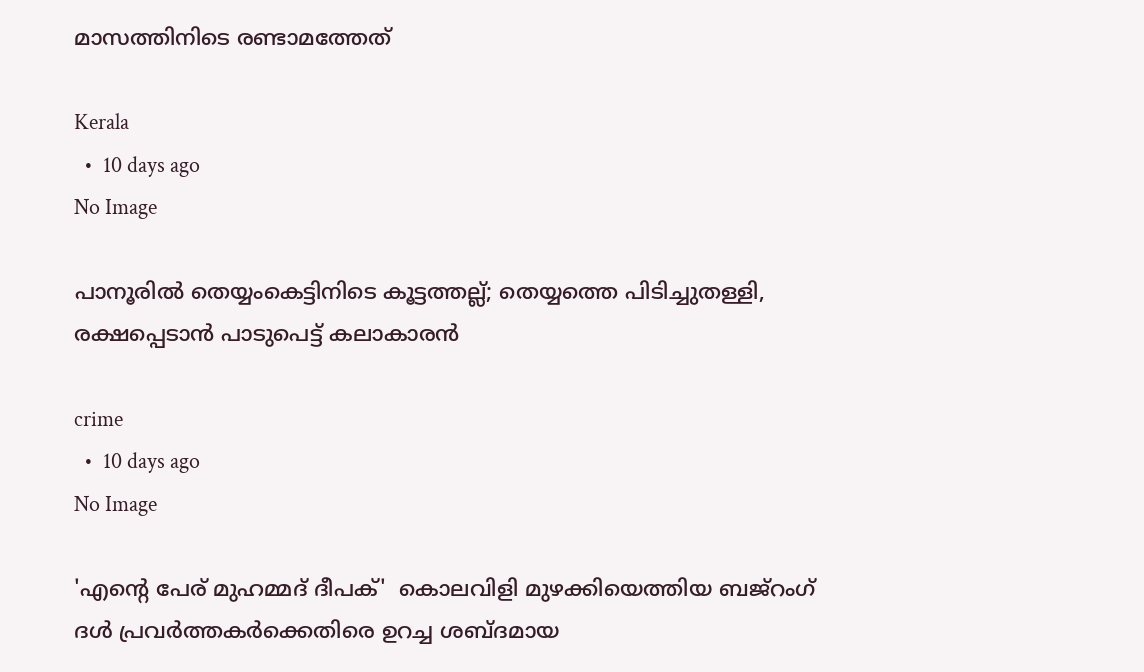മാസത്തിനിടെ രണ്ടാമത്തേത്

Kerala
  •  10 days ago
No Image

പാനൂരിൽ തെയ്യംകെട്ടിനിടെ കൂട്ടത്തല്ല്; തെയ്യത്തെ പിടിച്ചുതള്ളി, രക്ഷപ്പെടാൻ പാടുപെട്ട് കലാകാരൻ

crime
  •  10 days ago
No Image

'എന്റെ പേര് മുഹമ്മദ് ദീപക്'  കൊലവിളി മുഴക്കിയെത്തിയ ബജ്‌റംഗ് ദള്‍ പ്രവര്‍ത്തകര്‍ക്കെതിരെ ഉറച്ച ശബ്ദമായ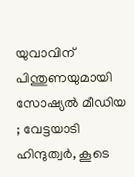യുവാവിന് പിന്തുണയുമായി സോഷ്യല്‍ മീഡിയ ; വേട്ടയാടി ഹിന്ദുത്വര്‍, കൂടെ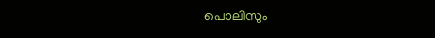പൊലിസും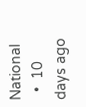National
  •  10 days ago